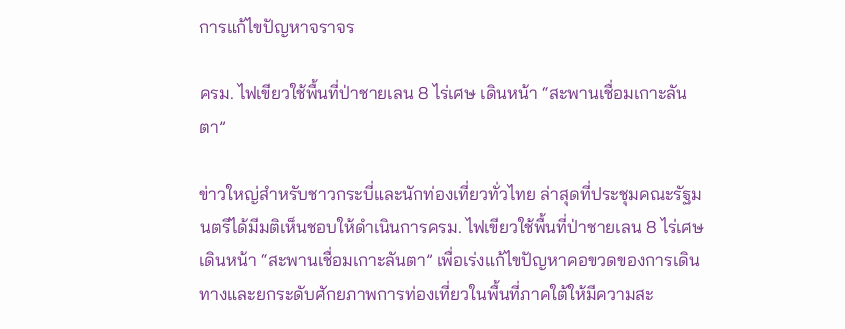การแก้ไขปัญหาจราจร

ครม. ไฟเขียวใช้พื้นที่ป่าชายเลน 8 ไร่เศษ เดินหน้า “สะพานเชื่อมเกาะลันตา”

ข่าวใหญ่สำหรับชาวกระบี่และนักท่องเที่ยวทั่วไทย ล่าสุดที่ประชุมคณะรัฐมนตรีได้มีมติเห็นชอบให้ดำเนินการครม. ไฟเขียวใช้พื้นที่ป่าชายเลน 8 ไร่เศษ เดินหน้า “สะพานเชื่อมเกาะลันตา” เพื่อเร่งแก้ไขปัญหาคอขวดของการเดินทางและยกระดับศักยภาพการท่องเที่ยวในพื้นที่ภาคใต้ให้มีความสะ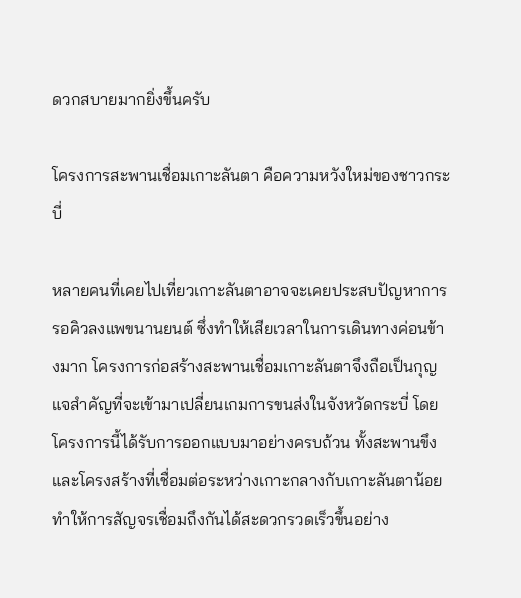ดวกสบายมากยิ่งขึ้นครับ

โครงการสะพานเชื่อมเกาะลันตา คือความหวังใหม่ของชาวกระบี่

หลายคนที่เคยไปเที่ยวเกาะลันตาอาจจะเคยประสบปัญหาการรอคิวลงแพขนานยนต์ ซึ่งทำให้เสียเวลาในการเดินทางค่อนข้างมาก โครงการก่อสร้างสะพานเชื่อมเกาะลันตาจึงถือเป็นกุญแจสำคัญที่จะเข้ามาเปลี่ยนเกมการขนส่งในจังหวัดกระบี่ โดยโครงการนี้ได้รับการออกแบบมาอย่างครบถ้วน ทั้งสะพานขึงและโครงสร้างที่เชื่อมต่อระหว่างเกาะกลางกับเกาะลันตาน้อย ทำให้การสัญจรเชื่อมถึงกันได้สะดวกรวดเร็วขึ้นอย่าง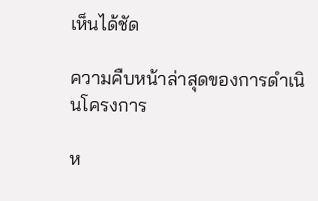เห็นได้ชัด

ความคืบหน้าล่าสุดของการดำเนินโครงการ

ห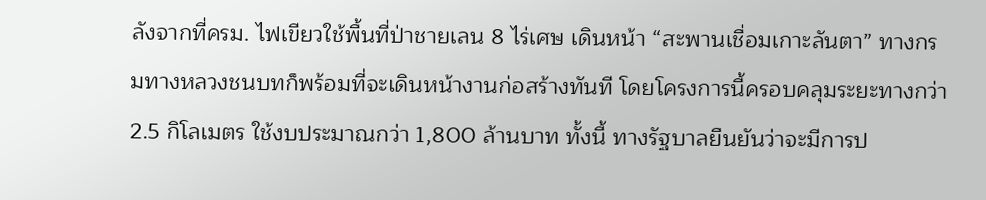ลังจากที่ครม. ไฟเขียวใช้พื้นที่ป่าชายเลน 8 ไร่เศษ เดินหน้า “สะพานเชื่อมเกาะลันตา” ทางกรมทางหลวงชนบทก็พร้อมที่จะเดินหน้างานก่อสร้างทันที โดยโครงการนี้ครอบคลุมระยะทางกว่า 2.5 กิโลเมตร ใช้งบประมาณกว่า 1,800 ล้านบาท ทั้งนี้ ทางรัฐบาลยืนยันว่าจะมีการป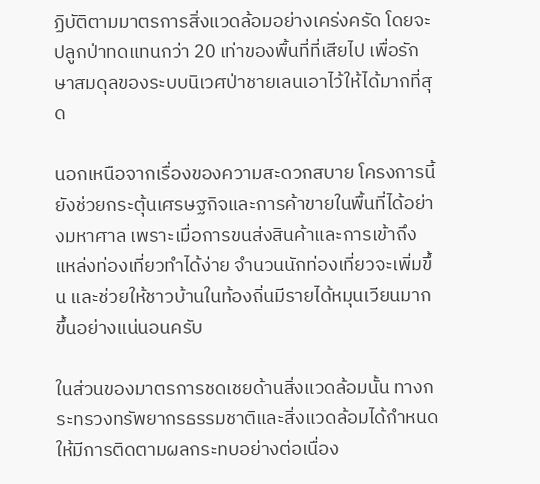ฏิบัติตามมาตรการสิ่งแวดล้อมอย่างเคร่งครัด โดยจะปลูกป่าทดแทนกว่า 20 เท่าของพื้นที่ที่เสียไป เพื่อรักษาสมดุลของระบบนิเวศป่าชายเลนเอาไว้ให้ได้มากที่สุด

นอกเหนือจากเรื่องของความสะดวกสบาย โครงการนี้ยังช่วยกระตุ้นเศรษฐกิจและการค้าขายในพื้นที่ได้อย่างมหาศาล เพราะเมื่อการขนส่งสินค้าและการเข้าถึงแหล่งท่องเที่ยวทำได้ง่าย จำนวนนักท่องเที่ยวจะเพิ่มขึ้น และช่วยให้ชาวบ้านในท้องถิ่นมีรายได้หมุนเวียนมากขึ้นอย่างแน่นอนครับ

ในส่วนของมาตรการชดเชยด้านสิ่งแวดล้อมนั้น ทางกระทรวงทรัพยากรธรรมชาติและสิ่งแวดล้อมได้กำหนดให้มีการติดตามผลกระทบอย่างต่อเนื่อง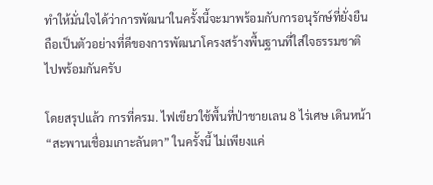ทำให้มั่นใจได้ว่าการพัฒนาในครั้งนี้จะมาพร้อมกับการอนุรักษ์ที่ยั่งยืน ถือเป็นตัวอย่างที่ดีของการพัฒนาโครงสร้างพื้นฐานที่ใส่ใจธรรมชาติไปพร้อมกันครับ

โดยสรุปแล้ว การที่ครม. ไฟเขียวใช้พื้นที่ป่าชายเลน 8 ไร่เศษ เดินหน้า “สะพานเชื่อมเกาะลันตา” ในครั้งนี้ ไม่เพียงแค่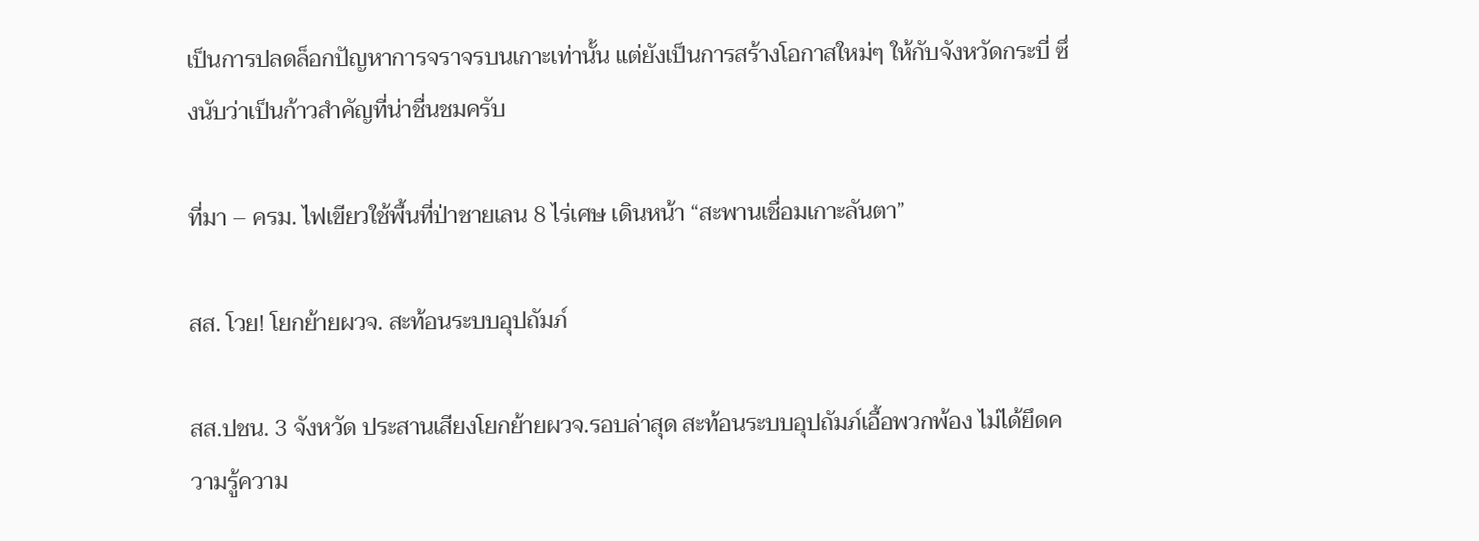เป็นการปลดล็อกปัญหาการจราจรบนเกาะเท่านั้น แต่ยังเป็นการสร้างโอกาสใหม่ๆ ให้กับจังหวัดกระบี่ ซึ่งนับว่าเป็นก้าวสำคัญที่น่าชื่นชมครับ

ที่มา – ครม. ไฟเขียวใช้พื้นที่ป่าชายเลน 8 ไร่เศษ เดินหน้า “สะพานเชื่อมเกาะลันตา”

สส. โวย! โยกย้ายผวจ. สะท้อนระบบอุปถัมภ์

สส.ปชน. 3 จังหวัด ประสานเสียงโยกย้ายผวจ.รอบล่าสุด สะท้อนระบบอุปถัมภ์เอื้อพวกพ้อง ไม่ได้ยึดความรู้ความ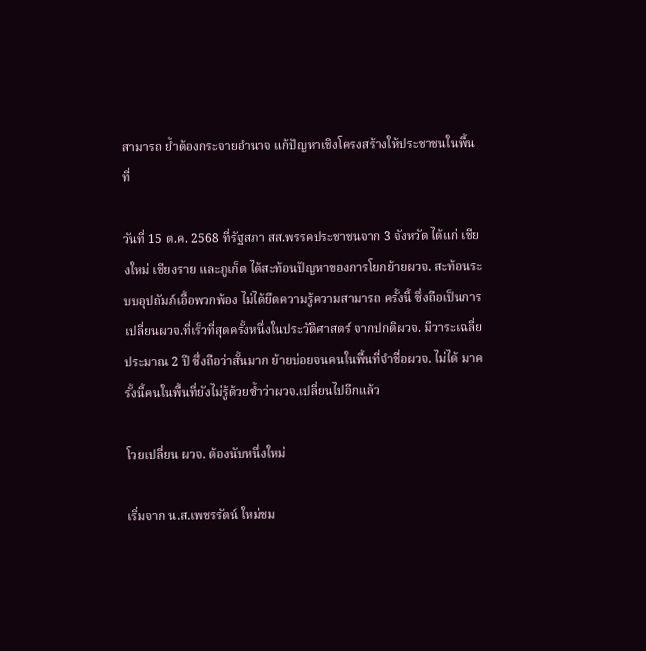สามารถ ย้ำต้องกระจายอำนาจ แก้ปัญหาเชิงโครงสร้างให้ประชาชนในพื้นที่

วันที่ 15 ต.ค. 2568 ที่รัฐสภา สส.พรรคประชาชนจาก 3 จังหวัด ได้แก่ เชียงใหม่ เชียงราย และภูเก็ต ได้สะท้อนปัญหาของการโยกย้ายผวจ. สะท้อนระบบอุปถัมภ์เอื้อพวกพ้อง ไม่ได้ยึดความรู้ความสามารถ ครั้งนี้ ซึ่งถือเป็นการเปลี่ยนผวจ.ที่เร็วที่สุดครั้งหนึ่งในประวัติศาสตร์ จากปกติผวจ. มีวาระเฉลี่ยประมาณ 2 ปี ซึ่งถือว่าสั้นมาก ย้ายบ่อยจนคนในพื้นที่จำชื่อผวจ. ไม่ได้ มาครั้งนี้คนในพื้นที่ยังไม่รู้ด้วยซ้ำว่าผวจ.เปลี่ยนไปอีกแล้ว

โวยเปลี่ยน ผวจ. ต้องนับหนึ่งใหม่

เริ่มจาก น.ส.เพชรรัตน์ ใหม่ชม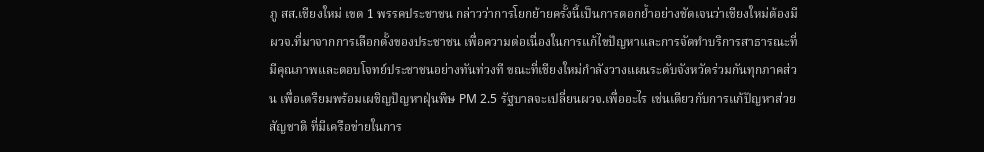ภู สส.เชียงใหม่ เขต 1 พรรคประชาชน กล่าวว่าการโยกย้ายครั้งนี้เป็นการตอกย้ำอย่างชัดเจนว่าเชียงใหม่ต้องมีผวจ.ที่มาจากการเลือกตั้งของประชาชน เพื่อความต่อเนื่องในการแก้ไขปัญหาและการจัดทำบริการสาธารณะที่มีคุณภาพและตอบโจทย์ประชาชนอย่างทันท่วงที ขณะที่เชียงใหม่กำลังวางแผนระดับจังหวัดร่วมกันทุกภาคส่วน เพื่อเตรียมพร้อมเผชิญปัญหาฝุ่นพิษ PM 2.5 รัฐบาลจะเปลี่ยนผวจ.เพื่ออะไร เช่นเดียวกับการแก้ปัญหาส่วยสัญชาติ ที่มีเครือข่ายในการ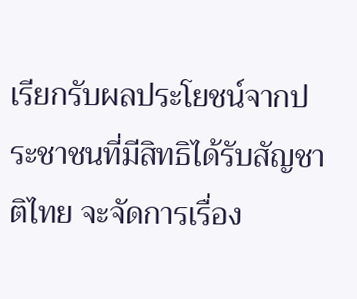เรียกรับผลประโยชน์จากประชาชนที่มีสิทธิได้รับสัญชาติไทย จะจัดการเรื่อง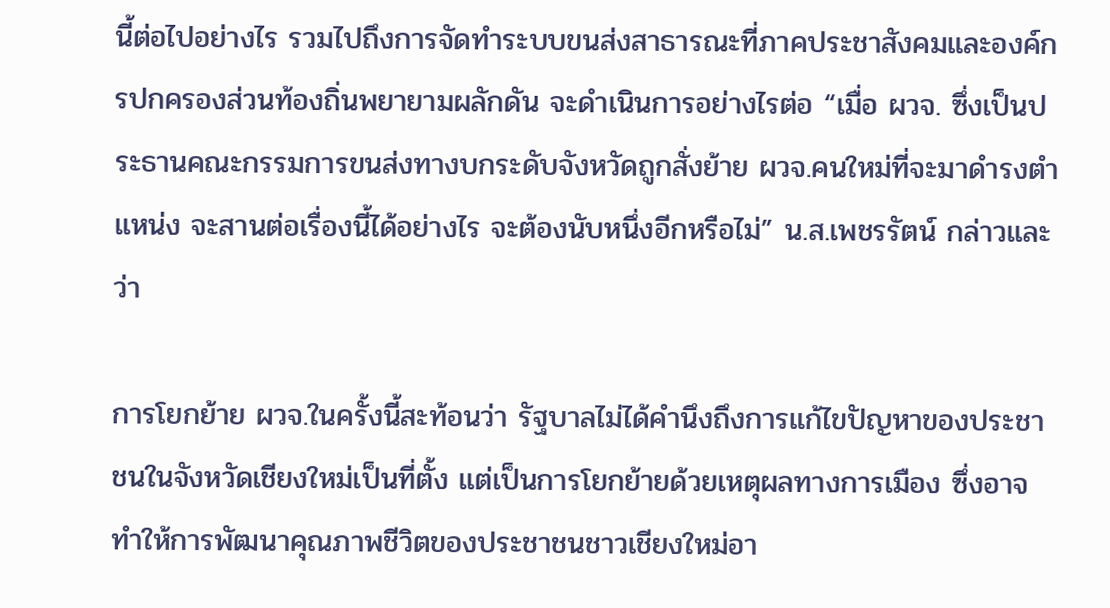นี้ต่อไปอย่างไร รวมไปถึงการจัดทำระบบขนส่งสาธารณะที่ภาคประชาสังคมและองค์กรปกครองส่วนท้องถิ่นพยายามผลักดัน จะดำเนินการอย่างไรต่อ “เมื่อ ผวจ. ซึ่งเป็นประธานคณะกรรมการขนส่งทางบกระดับจังหวัดถูกสั่งย้าย ผวจ.คนใหม่ที่จะมาดำรงตำแหน่ง จะสานต่อเรื่องนี้ได้อย่างไร จะต้องนับหนึ่งอีกหรือไม่” น.ส.เพชรรัตน์ กล่าวและว่า

การโยกย้าย ผวจ.ในครั้งนี้สะท้อนว่า รัฐบาลไม่ได้คำนึงถึงการแก้ไขปัญหาของประชาชนในจังหวัดเชียงใหม่เป็นที่ตั้ง แต่เป็นการโยกย้ายด้วยเหตุผลทางการเมือง ซึ่งอาจทำให้การพัฒนาคุณภาพชีวิตของประชาชนชาวเชียงใหม่อา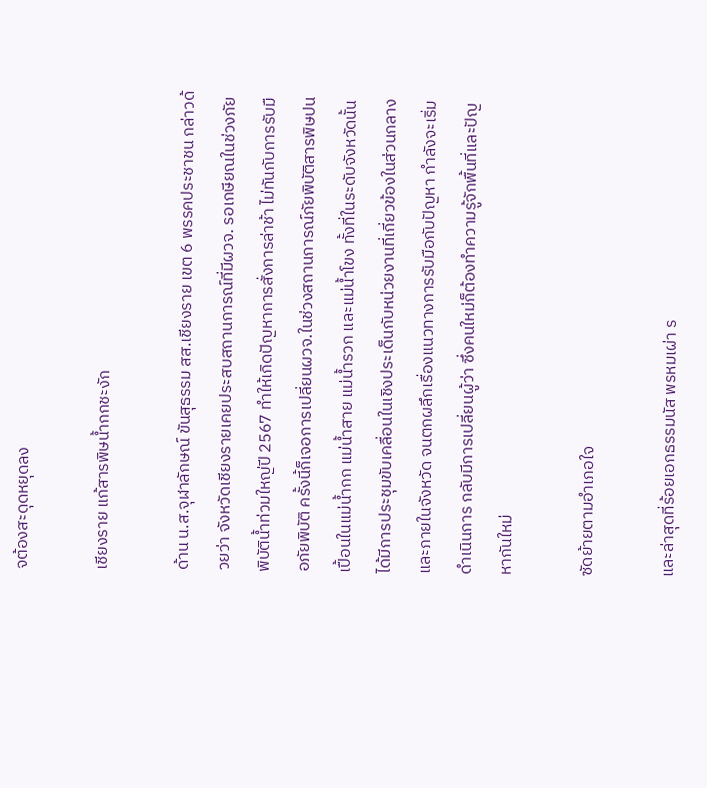จต้องสะดุดหยุดลง

เชียงราย แก้สารพิษน้ำกกชะงัก

ด้าน น.ส.จุฬาลักษณ์ ขันสุธรรม สส.เชียงราย เขต 6 พรรคประชาชน กล่าวด้วยว่า จังหวัดเชียงรายเคยประสบสถานการณ์ที่มีผวจ. รอเกษียณในช่วงภัยพิบัติน้ำท่วมใหญ่ปี 2567 ทำให้เกิดปัญหาการสั่งการล่าช้า ไม่ทันกับการรับมือภัยพิบัติ ครั้งนี้ก็เจอการเปลี่ยนผวจ.ในช่วงสถานการณ์ภัยพิบัติสารพิษปนเปื้อนในแม่น้ำกก แม่น้ำสาย แม่น้ำรวก และแม่น้ำโขง ทั้งที่ในระดับจังหวัดนั้นได้มีการประชุมขับเคลื่อนในเชิงประเด็นกับหน่วยงานที่เกี่ยวข้องในส่วนกลางและภายในจังหวัด จนตกผลึกเรื่องแนวทางการรับมือกับปัญหา กำลังจะเริ่มดำเนินการ กลับมีการเปลี่ยนผู้ว่า ซึ่งคนใหม่ก็ต้องทำความรู้จักพื้นที่และปัญหากันใหม่

ซัดย้ายตามอำเภอใจ

และล่าสุดที่ร้อยเอกธรรมนัส พรหมเผ่า ร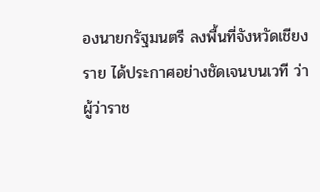องนายกรัฐมนตรี ลงพื้นที่จังหวัดเชียงราย ได้ประกาศอย่างชัดเจนบนเวที ว่าผู้ว่าราช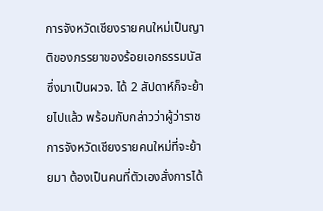การจังหวัดเชียงรายคนใหม่เป็นญาติของภรรยาของร้อยเอกธรรมนัส ซึ่งมาเป็นผวจ. ได้ 2 สัปดาห์ก็จะย้ายไปแล้ว พร้อมกับกล่าวว่าผู้ว่าราชการจังหวัดเชียงรายคนใหม่ที่จะย้ายมา ต้องเป็นคนที่ตัวเองสั่งการได้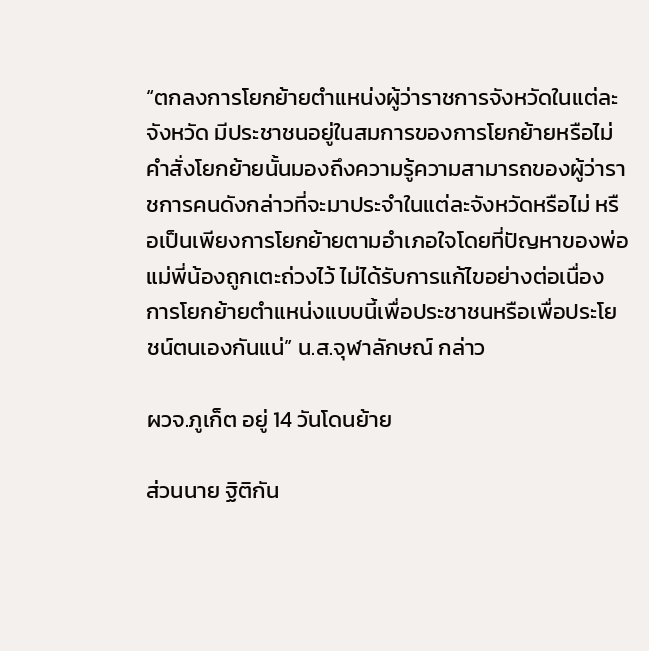“ตกลงการโยกย้ายตำแหน่งผู้ว่าราชการจังหวัดในแต่ละจังหวัด มีประชาชนอยู่ในสมการของการโยกย้ายหรือไม่ คำสั่งโยกย้ายนั้นมองถึงความรู้ความสามารถของผู้ว่าราชการคนดังกล่าวที่จะมาประจำในแต่ละจังหวัดหรือไม่ หรือเป็นเพียงการโยกย้ายตามอำเภอใจโดยที่ปัญหาของพ่อแม่พี่น้องถูกเตะถ่วงไว้ ไม่ได้รับการแก้ไขอย่างต่อเนื่อง การโยกย้ายตำแหน่งแบบนี้เพื่อประชาชนหรือเพื่อประโยชน์ตนเองกันแน่” น.ส.จุฬาลักษณ์ กล่าว

ผวจ.ภูเก็ต อยู่ 14 วันโดนย้าย

ส่วนนาย ฐิติกัน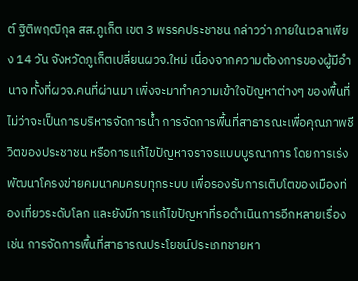ต์ ฐิติพฤฒิกุล สส.ภูเก็ต เขต 3 พรรคประชาชน กล่าวว่า ภายในเวลาเพียง 14 วัน จังหวัดภูเก็ตเปลี่ยนผวจ.ใหม่ เนื่องจากความต้องการของผู้มีอำนาจ ทั้งที่ผวจ.คนที่ผ่านมา เพิ่งจะมาทำความเข้าใจปัญหาต่างๆ ของพื้นที่ ไม่ว่าจะเป็นการบริหารจัดการน้ำ การจัดการพื้นที่สาธารณะเพื่อคุณภาพชีวิตของประชาชน หรือการแก้ไขปัญหาจราจรแบบบูรณาการ โดยการเร่งพัฒนาโครงข่ายคมนาคมครบทุกระบบ เพื่อรองรับการเติบโตของเมืองท่องเที่ยวระดับโลก และยังมีการแก้ไขปัญหาที่รอดำเนินการอีกหลายเรื่อง เช่น การจัดการพื้นที่สาธารณประโยชน์ประเภทชายหา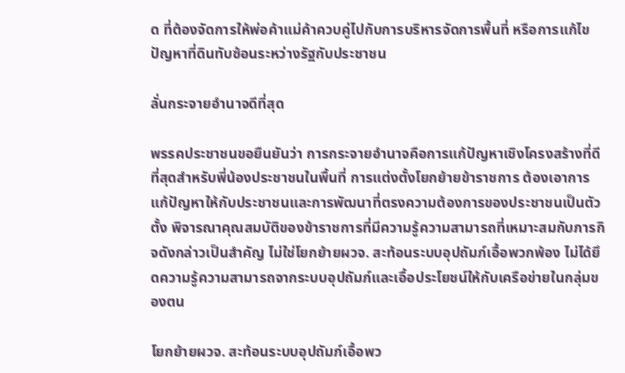ด ที่ต้องจัดการให้พ่อค้าแม่ค้าควบคู่ไปกับการบริหารจัดการพื้นที่ หรือการแก้ไขปัญหาที่ดินทับซ้อนระหว่างรัฐกับประชาชน

ลั่นกระจายอำนาจดีที่สุด

พรรคประชาชนขอยืนยันว่า การกระจายอำนาจคือการแก้ปัญหาเชิงโครงสร้างที่ดีที่สุดสำหรับพี่น้องประชาชนในพื้นที่ การแต่งตั้งโยกย้ายข้าราชการ ต้องเอาการแก้ปัญหาให้กับประชาชนและการพัฒนาที่ตรงความต้องการของประชาชนเป็นตัวตั้ง พิจารณาคุณสมบัติของข้าราชการที่มีความรู้ความสามารถที่เหมาะสมกับภารกิจดังกล่าวเป็นสำคัญ ไม่ใช่โยกย้ายผวจ. สะท้อนระบบอุปถัมภ์เอื้อพวกพ้อง ไม่ได้ยึดความรู้ความสามารถจากระบบอุปถัมภ์และเอื้อประโยชน์ให้กับเครือข่ายในกลุ่มของตน

โยกย้ายผวจ. สะท้อนระบบอุปถัมภ์เอื้อพว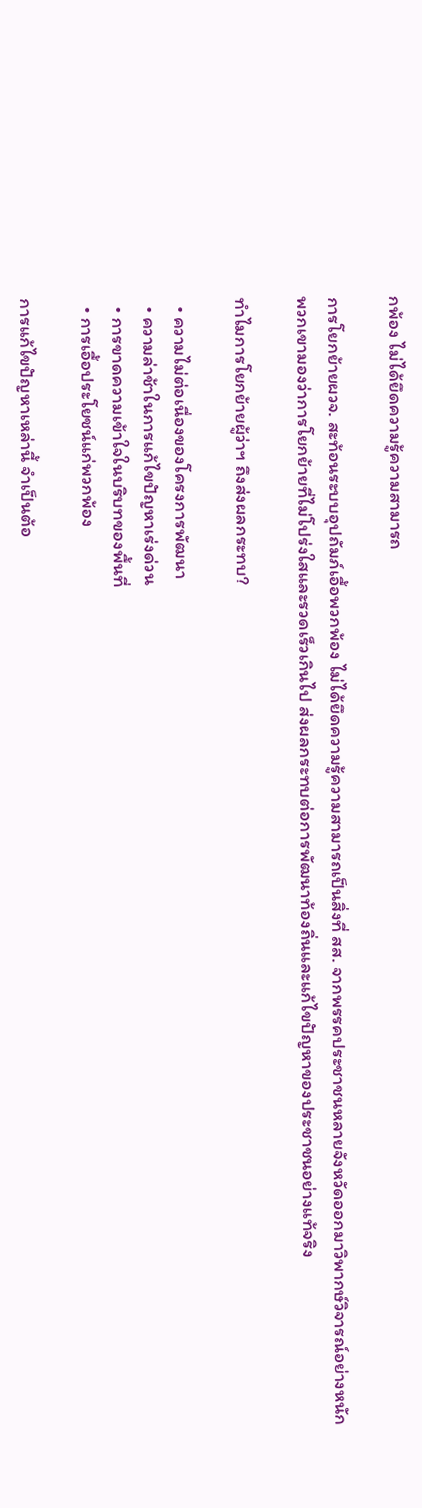กพ้อง ไม่ได้ยึดความรู้ความสามารถ

การโยกย้ายผวจ. สะท้อนระบบอุปถัมภ์เอื้อพวกพ้อง ไม่ได้ยึดความรู้ความสามารถเป็นสิ่งที่ สส. จากพรรคประชาชนหลายจังหวัดออกมาวิพากษ์วิจารณ์อย่างหนัก พวกเขามองว่าการโยกย้ายที่ไม่โปร่งใสและรวดเร็วเกินไป ส่งผลกระทบต่อการพัฒนาท้องถิ่นและแก้ไขปัญหาของประชาชนอย่างแท้จริง

ทำไมการโยกย้ายผู้ว่าฯ ถึงส่งผลกระทบ?

  • ความไม่ต่อเนื่องของโครงการพัฒนา
  • ความล่าช้าในการแก้ไขปัญหาเร่งด่วน
  • การขาดความเข้าใจในบริบทของพื้นที่
  • การเอื้อประโยชน์แก่พวกพ้อง

การแก้ไขปัญหาเหล่านี้ จำเป็นต้อ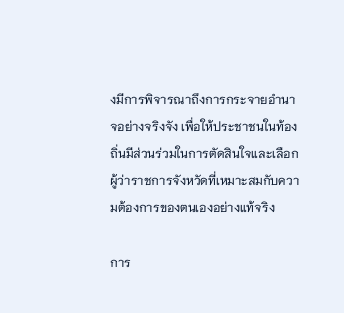งมีการพิจารณาถึงการกระจายอำนาจอย่างจริงจัง เพื่อให้ประชาชนในท้องถิ่นมีส่วนร่วมในการตัดสินใจและเลือกผู้ว่าราชการจังหวัดที่เหมาะสมกับความต้องการของตนเองอย่างแท้จริง

การ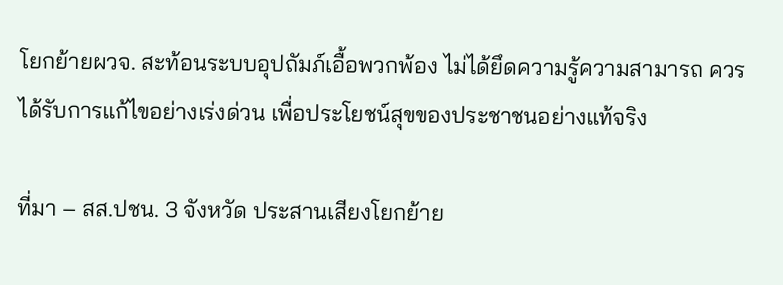โยกย้ายผวจ. สะท้อนระบบอุปถัมภ์เอื้อพวกพ้อง ไม่ได้ยึดความรู้ความสามารถ ควรได้รับการแก้ไขอย่างเร่งด่วน เพื่อประโยชน์สุขของประชาชนอย่างแท้จริง

ที่มา – สส.ปชน. 3 จังหวัด ประสานเสียงโยกย้าย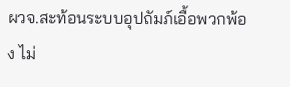ผวจ.สะท้อนระบบอุปถัมภ์เอื้อพวกพ้อง ไม่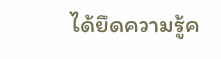ได้ยึดความรู้ค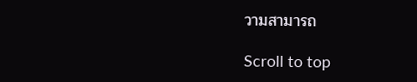วามสามารถ

Scroll to top